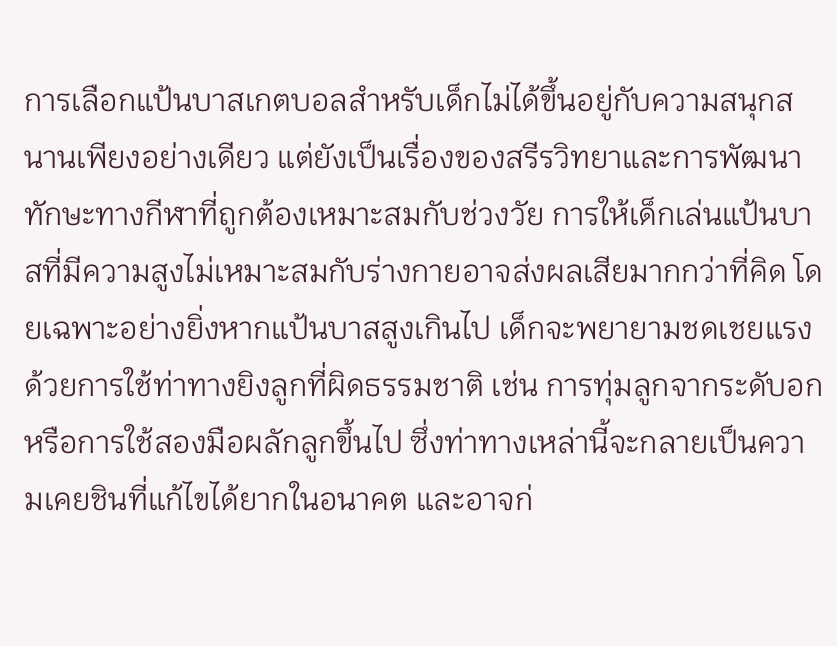การเลือกแป้นบาสเกตบอลสำหรับเด็กไม่ได้ขึ้นอยู่กับความสนุกสนานเพียงอย่างเดียว แต่ยังเป็นเรื่องของสรีรวิทยาและการพัฒนาทักษะทางกีฬาที่ถูกต้องเหมาะสมกับช่วงวัย การให้เด็กเล่นแป้นบาสที่มีความสูงไม่เหมาะสมกับร่างกายอาจส่งผลเสียมากกว่าที่คิด โดยเฉพาะอย่างยิ่งหากแป้นบาสสูงเกินไป เด็กจะพยายามชดเชยแรงด้วยการใช้ท่าทางยิงลูกที่ผิดธรรมชาติ เช่น การทุ่มลูกจากระดับอกหรือการใช้สองมือผลักลูกขึ้นไป ซึ่งท่าทางเหล่านี้จะกลายเป็นความเคยชินที่แก้ไขได้ยากในอนาคต และอาจก่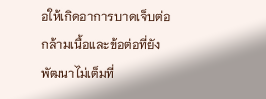อให้เกิดอาการบาดเจ็บต่อกล้ามเนื้อและข้อต่อที่ยังพัฒนาไม่เต็มที่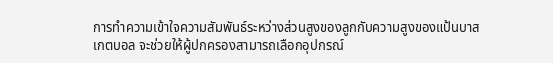การทำความเข้าใจความสัมพันธ์ระหว่างส่วนสูงของลูกกับความสูงของแป้นบาสเกตบอล จะช่วยให้ผู้ปกครองสามารถเลือกอุปกรณ์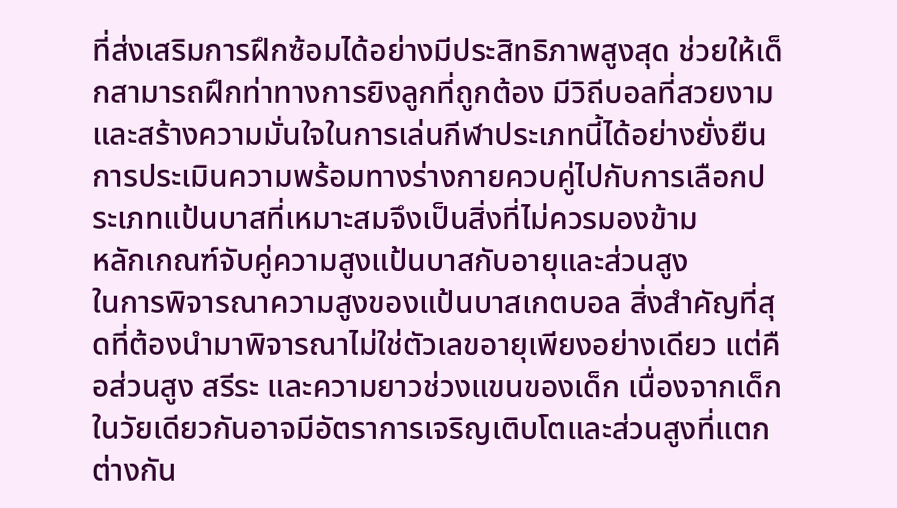ที่ส่งเสริมการฝึกซ้อมได้อย่างมีประสิทธิภาพสูงสุด ช่วยให้เด็กสามารถฝึกท่าทางการยิงลูกที่ถูกต้อง มีวิถีบอลที่สวยงาม และสร้างความมั่นใจในการเล่นกีฬาประเภทนี้ได้อย่างยั่งยืน การประเมินความพร้อมทางร่างกายควบคู่ไปกับการเลือกประเภทแป้นบาสที่เหมาะสมจึงเป็นสิ่งที่ไม่ควรมองข้าม
หลักเกณฑ์จับคู่ความสูงแป้นบาสกับอายุและส่วนสูง
ในการพิจารณาความสูงของแป้นบาสเกตบอล สิ่งสำคัญที่สุดที่ต้องนำมาพิจารณาไม่ใช่ตัวเลขอายุเพียงอย่างเดียว แต่คือส่วนสูง สรีระ และความยาวช่วงแขนของเด็ก เนื่องจากเด็กในวัยเดียวกันอาจมีอัตราการเจริญเติบโตและส่วนสูงที่แตกต่างกัน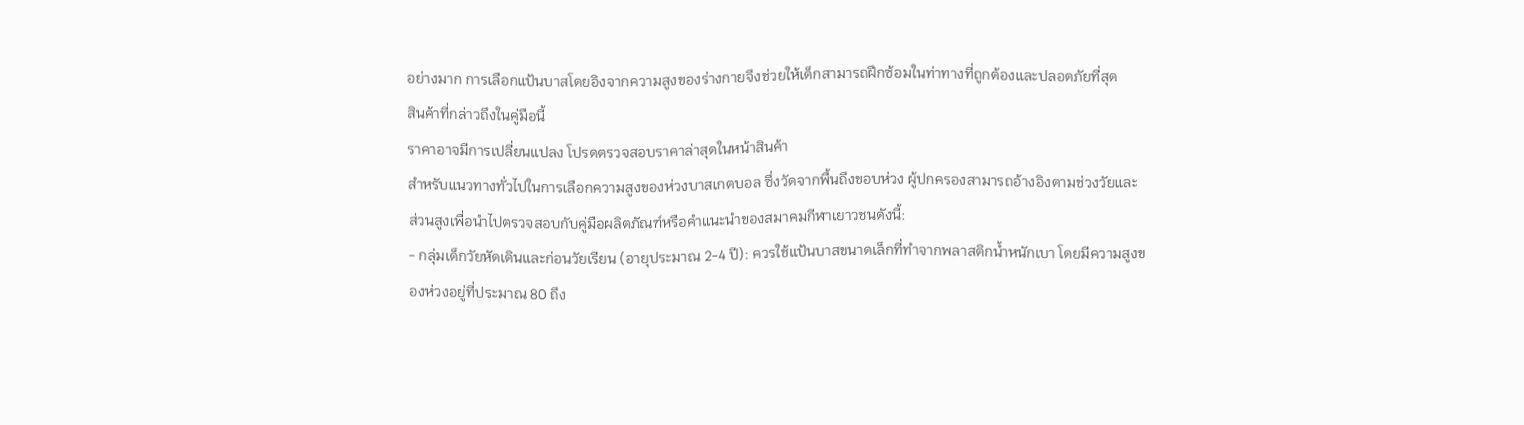อย่างมาก การเลือกแป้นบาสโดยอิงจากความสูงของร่างกายจึงช่วยให้เด็กสามารถฝึกซ้อมในท่าทางที่ถูกต้องและปลอดภัยที่สุด
สินค้าที่กล่าวถึงในคู่มือนี้
ราคาอาจมีการเปลี่ยนแปลง โปรดตรวจสอบราคาล่าสุดในหน้าสินค้า
สำหรับแนวทางทั่วไปในการเลือกความสูงของห่วงบาสเกตบอล ซึ่งวัดจากพื้นถึงขอบห่วง ผู้ปกครองสามารถอ้างอิงตามช่วงวัยและส่วนสูงเพื่อนำไปตรวจสอบกับคู่มือผลิตภัณฑ์หรือคำแนะนำของสมาคมกีฬาเยาวชนดังนี้:
- กลุ่มเด็กวัยหัดเดินและก่อนวัยเรียน (อายุประมาณ 2-4 ปี): ควรใช้แป้นบาสขนาดเล็กที่ทำจากพลาสติกน้ำหนักเบา โดยมีความสูงของห่วงอยู่ที่ประมาณ 80 ถึง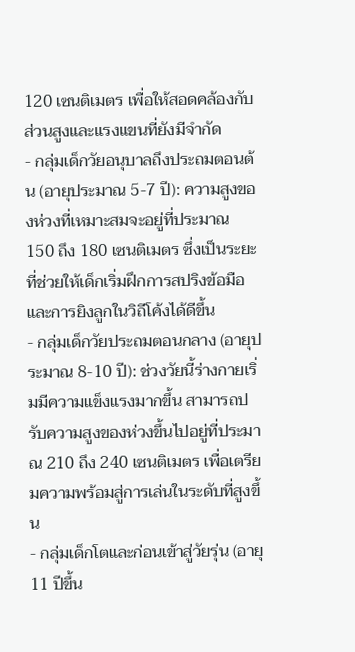120 เซนติเมตร เพื่อให้สอดคล้องกับส่วนสูงและแรงแขนที่ยังมีจำกัด
- กลุ่มเด็กวัยอนุบาลถึงประถมตอนต้น (อายุประมาณ 5-7 ปี): ความสูงของห่วงที่เหมาะสมจะอยู่ที่ประมาณ 150 ถึง 180 เซนติเมตร ซึ่งเป็นระยะที่ช่วยให้เด็กเริ่มฝึกการสปริงข้อมือและการยิงลูกในวิถีโค้งได้ดีขึ้น
- กลุ่มเด็กวัยประถมตอนกลาง (อายุประมาณ 8-10 ปี): ช่วงวัยนี้ร่างกายเริ่มมีความแข็งแรงมากขึ้น สามารถปรับความสูงของห่วงขึ้นไปอยู่ที่ประมาณ 210 ถึง 240 เซนติเมตร เพื่อเตรียมความพร้อมสู่การเล่นในระดับที่สูงขึ้น
- กลุ่มเด็กโตและก่อนเข้าสู่วัยรุ่น (อายุ 11 ปีขึ้น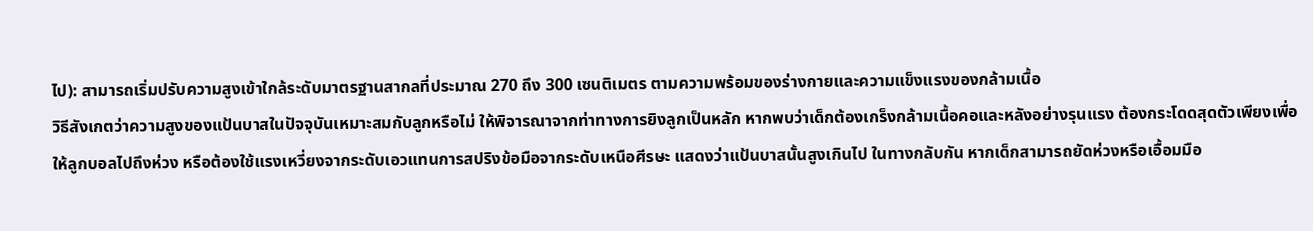ไป): สามารถเริ่มปรับความสูงเข้าใกล้ระดับมาตรฐานสากลที่ประมาณ 270 ถึง 300 เซนติเมตร ตามความพร้อมของร่างกายและความแข็งแรงของกล้ามเนื้อ
วิธีสังเกตว่าความสูงของแป้นบาสในปัจจุบันเหมาะสมกับลูกหรือไม่ ให้พิจารณาจากท่าทางการยิงลูกเป็นหลัก หากพบว่าเด็กต้องเกร็งกล้ามเนื้อคอและหลังอย่างรุนแรง ต้องกระโดดสุดตัวเพียงเพื่อให้ลูกบอลไปถึงห่วง หรือต้องใช้แรงเหวี่ยงจากระดับเอวแทนการสปริงข้อมือจากระดับเหนือศีรษะ แสดงว่าแป้นบาสนั้นสูงเกินไป ในทางกลับกัน หากเด็กสามารถยัดห่วงหรือเอื้อมมือ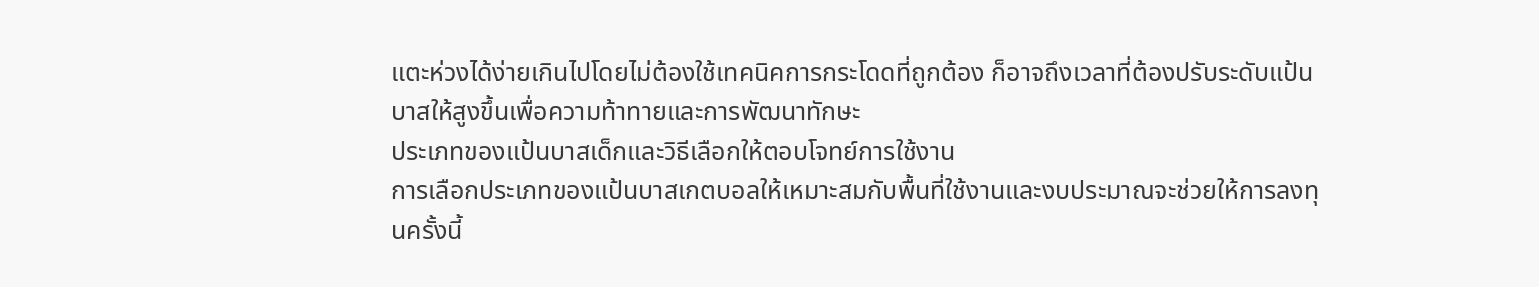แตะห่วงได้ง่ายเกินไปโดยไม่ต้องใช้เทคนิคการกระโดดที่ถูกต้อง ก็อาจถึงเวลาที่ต้องปรับระดับแป้นบาสให้สูงขึ้นเพื่อความท้าทายและการพัฒนาทักษะ
ประเภทของแป้นบาสเด็กและวิธีเลือกให้ตอบโจทย์การใช้งาน
การเลือกประเภทของแป้นบาสเกตบอลให้เหมาะสมกับพื้นที่ใช้งานและงบประมาณจะช่วยให้การลงทุนครั้งนี้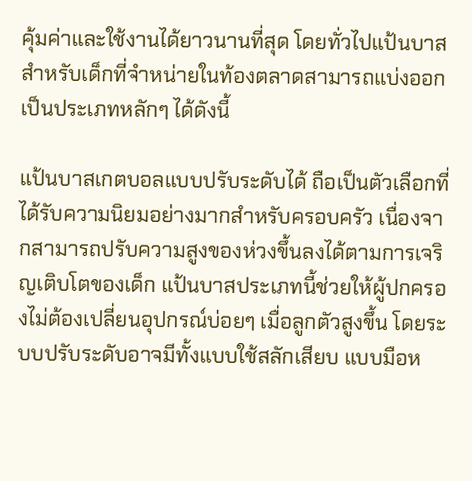คุ้มค่าและใช้งานได้ยาวนานที่สุด โดยทั่วไปแป้นบาสสำหรับเด็กที่จำหน่ายในท้องตลาดสามารถแบ่งออกเป็นประเภทหลักๆ ได้ดังนี้

แป้นบาสเกตบอลแบบปรับระดับได้ ถือเป็นตัวเลือกที่ได้รับความนิยมอย่างมากสำหรับครอบครัว เนื่องจากสามารถปรับความสูงของห่วงขึ้นลงได้ตามการเจริญเติบโตของเด็ก แป้นบาสประเภทนี้ช่วยให้ผู้ปกครองไม่ต้องเปลี่ยนอุปกรณ์บ่อยๆ เมื่อลูกตัวสูงขึ้น โดยระบบปรับระดับอาจมีทั้งแบบใช้สลักเสียบ แบบมือห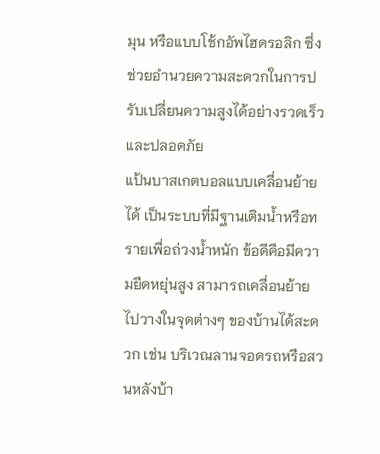มุน หรือแบบโช้กอัพไฮดรอลิก ซึ่งช่วยอำนวยความสะดวกในการปรับเปลี่ยนความสูงได้อย่างรวดเร็วและปลอดภัย
แป้นบาสเกตบอลแบบเคลื่อนย้ายได้ เป็นระบบที่มีฐานเติมน้ำหรือทรายเพื่อถ่วงน้ำหนัก ข้อดีคือมีความยืดหยุ่นสูง สามารถเคลื่อนย้ายไปวางในจุดต่างๆ ของบ้านได้สะดวก เช่น บริเวณลานจอดรถหรือสวนหลังบ้า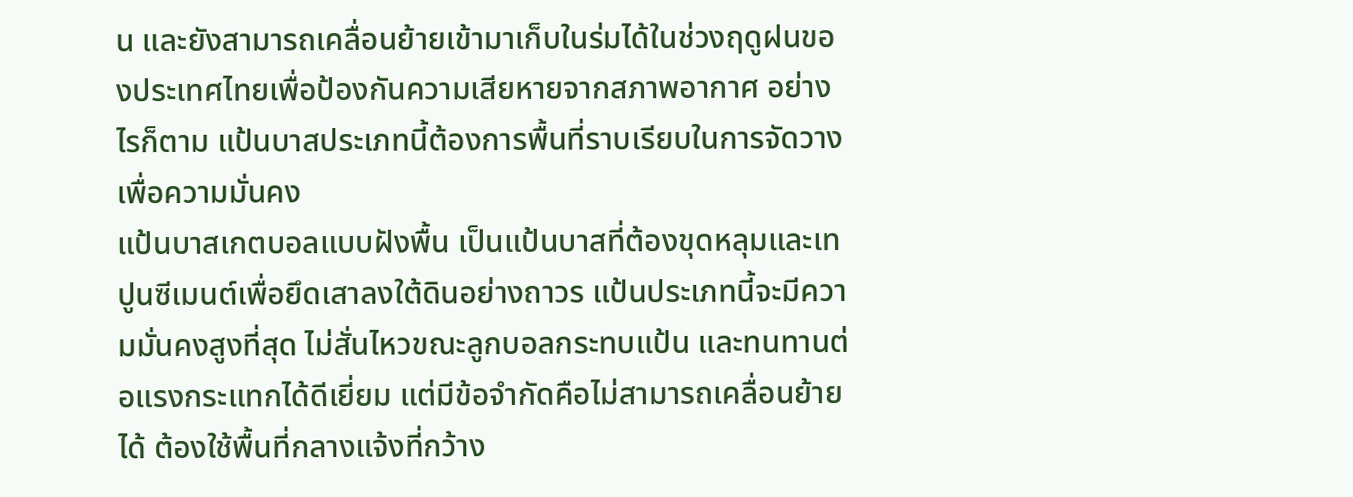น และยังสามารถเคลื่อนย้ายเข้ามาเก็บในร่มได้ในช่วงฤดูฝนของประเทศไทยเพื่อป้องกันความเสียหายจากสภาพอากาศ อย่างไรก็ตาม แป้นบาสประเภทนี้ต้องการพื้นที่ราบเรียบในการจัดวางเพื่อความมั่นคง
แป้นบาสเกตบอลแบบฝังพื้น เป็นแป้นบาสที่ต้องขุดหลุมและเทปูนซีเมนต์เพื่อยึดเสาลงใต้ดินอย่างถาวร แป้นประเภทนี้จะมีความมั่นคงสูงที่สุด ไม่สั่นไหวขณะลูกบอลกระทบแป้น และทนทานต่อแรงกระแทกได้ดีเยี่ยม แต่มีข้อจำกัดคือไม่สามารถเคลื่อนย้ายได้ ต้องใช้พื้นที่กลางแจ้งที่กว้าง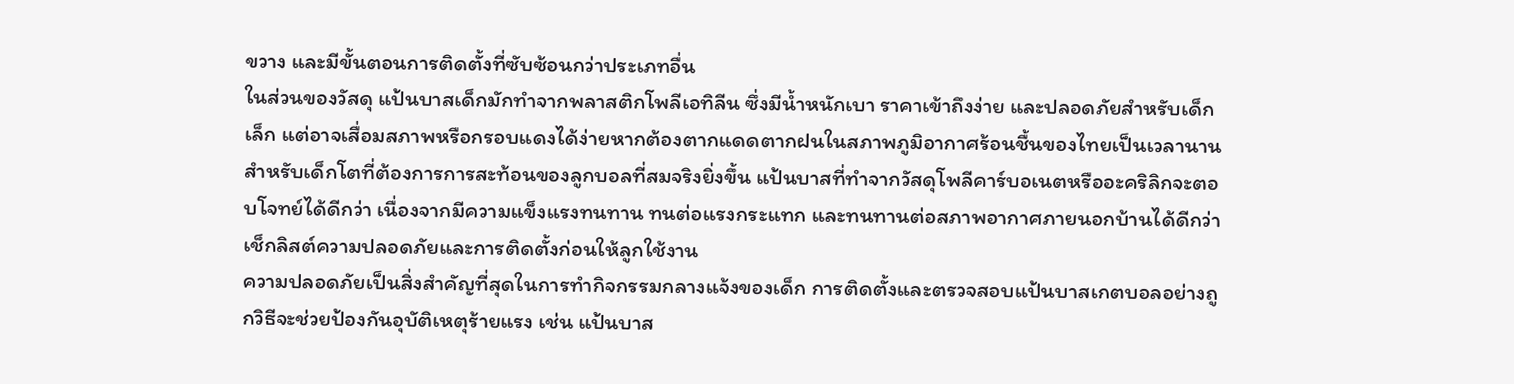ขวาง และมีขั้นตอนการติดตั้งที่ซับซ้อนกว่าประเภทอื่น
ในส่วนของวัสดุ แป้นบาสเด็กมักทำจากพลาสติกโพลีเอทิลีน ซึ่งมีน้ำหนักเบา ราคาเข้าถึงง่าย และปลอดภัยสำหรับเด็กเล็ก แต่อาจเสื่อมสภาพหรือกรอบแดงได้ง่ายหากต้องตากแดดตากฝนในสภาพภูมิอากาศร้อนชื้นของไทยเป็นเวลานาน สำหรับเด็กโตที่ต้องการการสะท้อนของลูกบอลที่สมจริงยิ่งขึ้น แป้นบาสที่ทำจากวัสดุโพลีคาร์บอเนตหรืออะคริลิกจะตอบโจทย์ได้ดีกว่า เนื่องจากมีความแข็งแรงทนทาน ทนต่อแรงกระแทก และทนทานต่อสภาพอากาศภายนอกบ้านได้ดีกว่า
เช็กลิสต์ความปลอดภัยและการติดตั้งก่อนให้ลูกใช้งาน
ความปลอดภัยเป็นสิ่งสำคัญที่สุดในการทำกิจกรรมกลางแจ้งของเด็ก การติดตั้งและตรวจสอบแป้นบาสเกตบอลอย่างถูกวิธีจะช่วยป้องกันอุบัติเหตุร้ายแรง เช่น แป้นบาส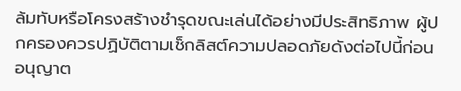ล้มทับหรือโครงสร้างชำรุดขณะเล่นได้อย่างมีประสิทธิภาพ ผู้ปกครองควรปฏิบัติตามเช็กลิสต์ความปลอดภัยดังต่อไปนี้ก่อนอนุญาต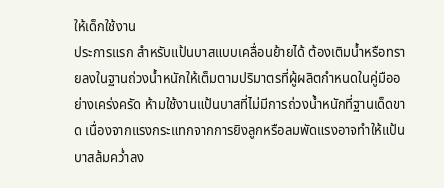ให้เด็กใช้งาน
ประการแรก สำหรับแป้นบาสแบบเคลื่อนย้ายได้ ต้องเติมน้ำหรือทรายลงในฐานถ่วงน้ำหนักให้เต็มตามปริมาตรที่ผู้ผลิตกำหนดในคู่มืออย่างเคร่งครัด ห้ามใช้งานแป้นบาสที่ไม่มีการถ่วงน้ำหนักที่ฐานเด็ดขาด เนื่องจากแรงกระแทกจากการยิงลูกหรือลมพัดแรงอาจทำให้แป้นบาสล้มคว่ำลง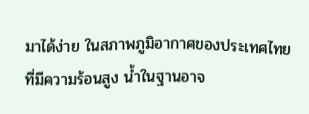มาได้ง่าย ในสภาพภูมิอากาศของประเทศไทยที่มีความร้อนสูง น้ำในฐานอาจ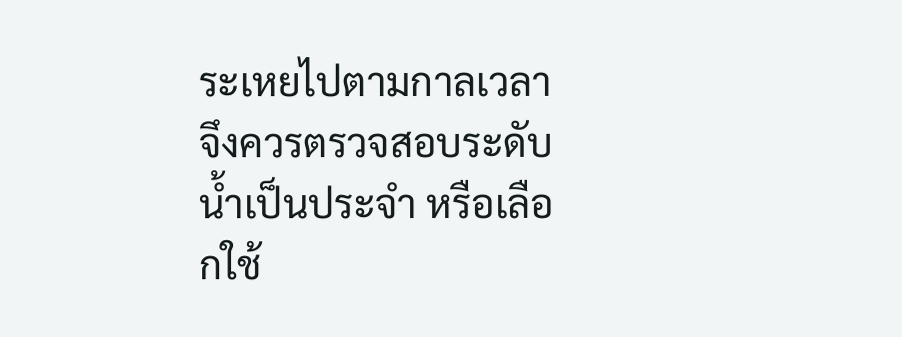ระเหยไปตามกาลเวลา จึงควรตรวจสอบระดับน้ำเป็นประจำ หรือเลือกใช้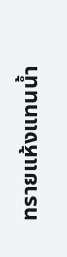ทรายแห้งแทนน้ำ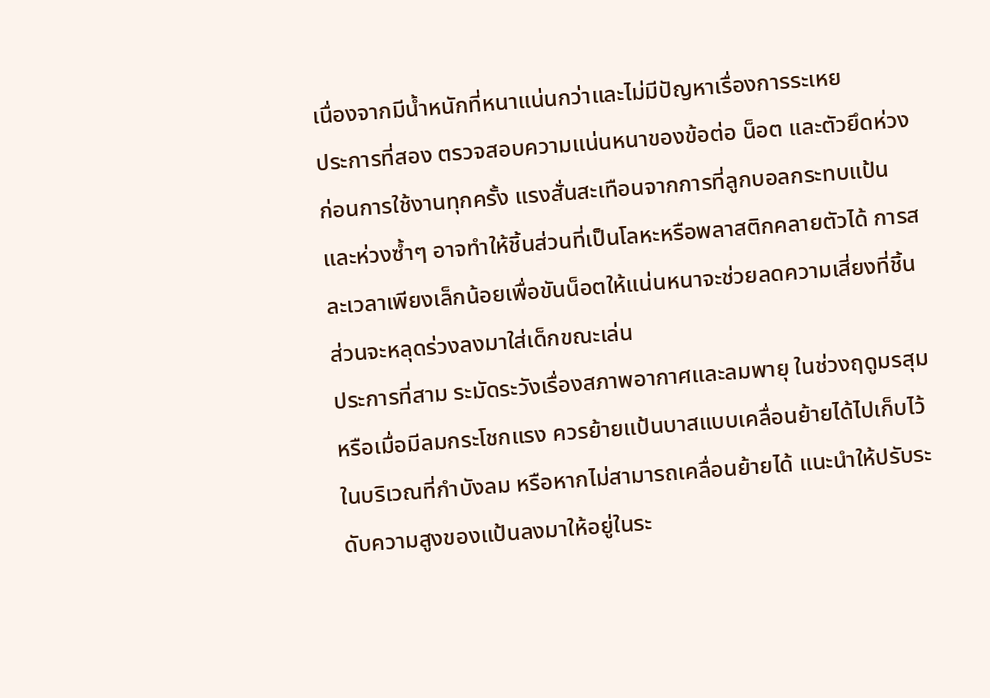เนื่องจากมีน้ำหนักที่หนาแน่นกว่าและไม่มีปัญหาเรื่องการระเหย
ประการที่สอง ตรวจสอบความแน่นหนาของข้อต่อ น็อต และตัวยึดห่วงก่อนการใช้งานทุกครั้ง แรงสั่นสะเทือนจากการที่ลูกบอลกระทบแป้นและห่วงซ้ำๆ อาจทำให้ชิ้นส่วนที่เป็นโลหะหรือพลาสติกคลายตัวได้ การสละเวลาเพียงเล็กน้อยเพื่อขันน็อตให้แน่นหนาจะช่วยลดความเสี่ยงที่ชิ้นส่วนจะหลุดร่วงลงมาใส่เด็กขณะเล่น
ประการที่สาม ระมัดระวังเรื่องสภาพอากาศและลมพายุ ในช่วงฤดูมรสุมหรือเมื่อมีลมกระโชกแรง ควรย้ายแป้นบาสแบบเคลื่อนย้ายได้ไปเก็บไว้ในบริเวณที่กำบังลม หรือหากไม่สามารถเคลื่อนย้ายได้ แนะนำให้ปรับระดับความสูงของแป้นลงมาให้อยู่ในระ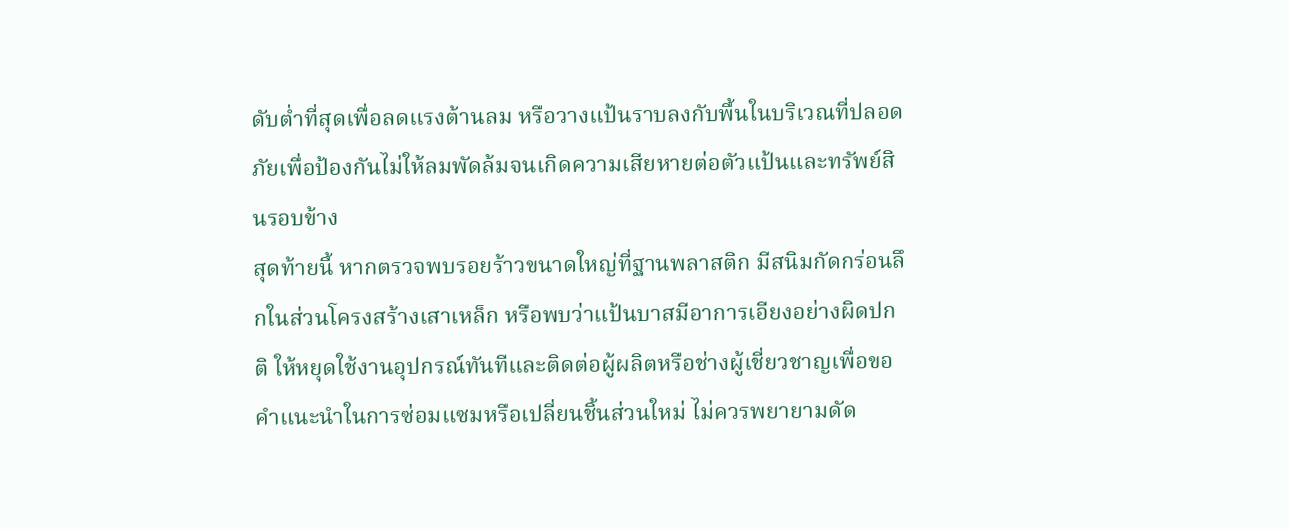ดับต่ำที่สุดเพื่อลดแรงต้านลม หรือวางแป้นราบลงกับพื้นในบริเวณที่ปลอดภัยเพื่อป้องกันไม่ให้ลมพัดล้มจนเกิดความเสียหายต่อตัวแป้นและทรัพย์สินรอบข้าง
สุดท้ายนี้ หากตรวจพบรอยร้าวขนาดใหญ่ที่ฐานพลาสติก มีสนิมกัดกร่อนลึกในส่วนโครงสร้างเสาเหล็ก หรือพบว่าแป้นบาสมีอาการเอียงอย่างผิดปกติ ให้หยุดใช้งานอุปกรณ์ทันทีและติดต่อผู้ผลิตหรือช่างผู้เชี่ยวชาญเพื่อขอคำแนะนำในการซ่อมแซมหรือเปลี่ยนชิ้นส่วนใหม่ ไม่ควรพยายามดัด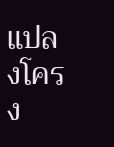แปลงโครง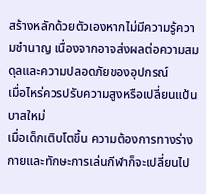สร้างหลักด้วยตัวเองหากไม่มีความรู้ความชำนาญ เนื่องจากอาจส่งผลต่อความสมดุลและความปลอดภัยของอุปกรณ์
เมื่อไหร่ควรปรับความสูงหรือเปลี่ยนแป้นบาสใหม่
เมื่อเด็กเติบโตขึ้น ความต้องการทางร่างกายและทักษะการเล่นกีฬาก็จะเปลี่ยนไป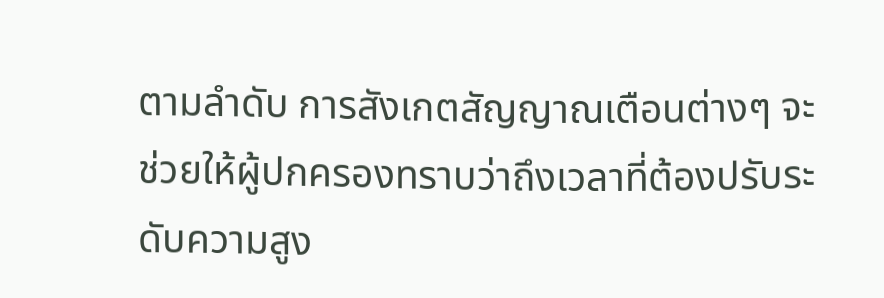ตามลำดับ การสังเกตสัญญาณเตือนต่างๆ จะช่วยให้ผู้ปกครองทราบว่าถึงเวลาที่ต้องปรับระดับความสูง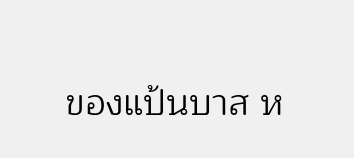ของแป้นบาส ห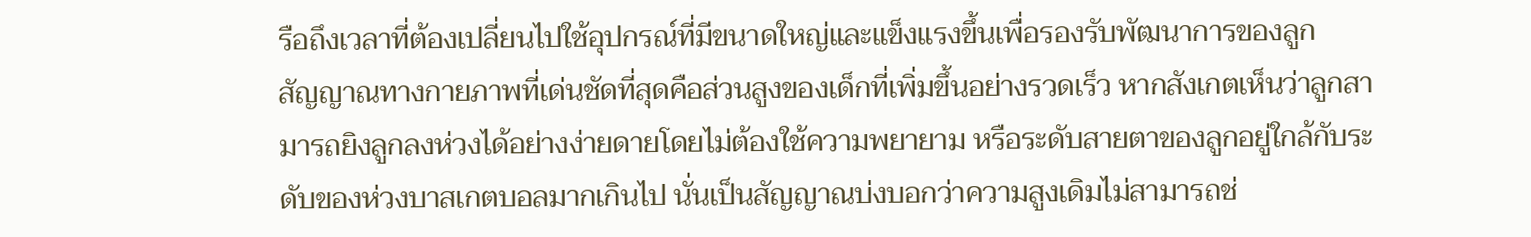รือถึงเวลาที่ต้องเปลี่ยนไปใช้อุปกรณ์ที่มีขนาดใหญ่และแข็งแรงขึ้นเพื่อรองรับพัฒนาการของลูก
สัญญาณทางกายภาพที่เด่นชัดที่สุดคือส่วนสูงของเด็กที่เพิ่มขึ้นอย่างรวดเร็ว หากสังเกตเห็นว่าลูกสามารถยิงลูกลงห่วงได้อย่างง่ายดายโดยไม่ต้องใช้ความพยายาม หรือระดับสายตาของลูกอยู่ใกล้กับระดับของห่วงบาสเกตบอลมากเกินไป นั่นเป็นสัญญาณบ่งบอกว่าความสูงเดิมไม่สามารถช่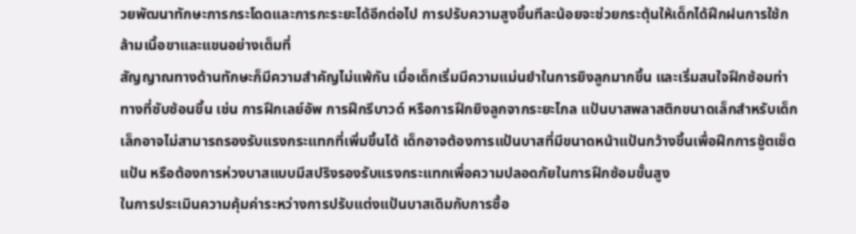วยพัฒนาทักษะการกระโดดและการกะระยะได้อีกต่อไป การปรับความสูงขึ้นทีละน้อยจะช่วยกระตุ้นให้เด็กได้ฝึกฝนการใช้กล้ามเนื้อขาและแขนอย่างเต็มที่
สัญญาณทางด้านทักษะก็มีความสำคัญไม่แพ้กัน เมื่อเด็กเริ่มมีความแม่นยำในการยิงลูกมากขึ้น และเริ่มสนใจฝึกซ้อมท่าทางที่ซับซ้อนขึ้น เช่น การฝึกเลย์อัพ การฝึกรีบาวด์ หรือการฝึกยิงลูกจากระยะไกล แป้นบาสพลาสติกขนาดเล็กสำหรับเด็กเล็กอาจไม่สามารถรองรับแรงกระแทกที่เพิ่มขึ้นได้ เด็กอาจต้องการแป้นบาสที่มีขนาดหน้าแป้นกว้างขึ้นเพื่อฝึกการชู้ตเช็ดแป้น หรือต้องการห่วงบาสแบบมีสปริงรองรับแรงกระแทกเพื่อความปลอดภัยในการฝึกซ้อมขั้นสูง
ในการประเมินความคุ้มค่าระหว่างการปรับแต่งแป้นบาสเดิมกับการซื้อ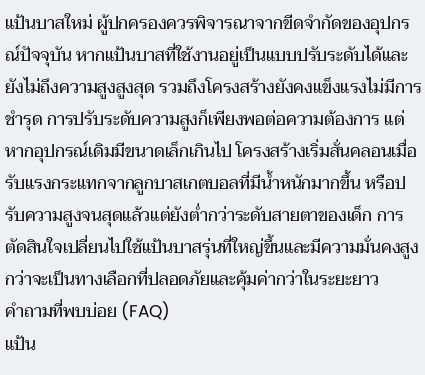แป้นบาสใหม่ ผู้ปกครองควรพิจารณาจากขีดจำกัดของอุปกรณ์ปัจจุบัน หากแป้นบาสที่ใช้งานอยู่เป็นแบบปรับระดับได้และยังไม่ถึงความสูงสูงสุด รวมถึงโครงสร้างยังคงแข็งแรงไม่มีการชำรุด การปรับระดับความสูงก็เพียงพอต่อความต้องการ แต่หากอุปกรณ์เดิมมีขนาดเล็กเกินไป โครงสร้างเริ่มสั่นคลอนเมื่อรับแรงกระแทกจากลูกบาสเกตบอลที่มีน้ำหนักมากขึ้น หรือปรับความสูงจนสุดแล้วแต่ยังต่ำกว่าระดับสายตาของเด็ก การตัดสินใจเปลี่ยนไปใช้แป้นบาสรุ่นที่ใหญ่ขึ้นและมีความมั่นคงสูงกว่าจะเป็นทางเลือกที่ปลอดภัยและคุ้มค่ากว่าในระยะยาว
คำถามที่พบบ่อย (FAQ)
แป้น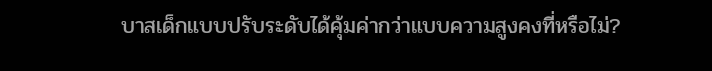บาสเด็กแบบปรับระดับได้คุ้มค่ากว่าแบบความสูงคงที่หรือไม่?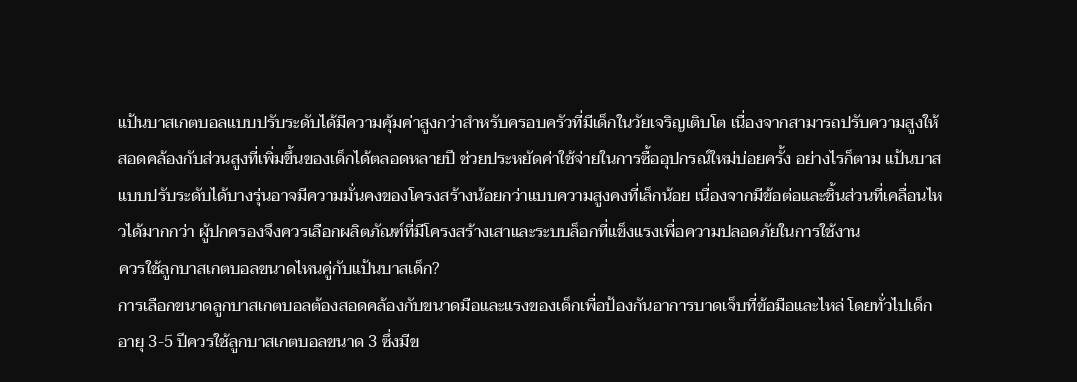แป้นบาสเกตบอลแบบปรับระดับได้มีความคุ้มค่าสูงกว่าสำหรับครอบครัวที่มีเด็กในวัยเจริญเติบโต เนื่องจากสามารถปรับความสูงให้สอดคล้องกับส่วนสูงที่เพิ่มขึ้นของเด็กได้ตลอดหลายปี ช่วยประหยัดค่าใช้จ่ายในการซื้ออุปกรณ์ใหม่บ่อยครั้ง อย่างไรก็ตาม แป้นบาสแบบปรับระดับได้บางรุ่นอาจมีความมั่นคงของโครงสร้างน้อยกว่าแบบความสูงคงที่เล็กน้อย เนื่องจากมีข้อต่อและชิ้นส่วนที่เคลื่อนไหวได้มากกว่า ผู้ปกครองจึงควรเลือกผลิตภัณฑ์ที่มีโครงสร้างเสาและระบบล็อกที่แข็งแรงเพื่อความปลอดภัยในการใช้งาน
ควรใช้ลูกบาสเกตบอลขนาดไหนคู่กับแป้นบาสเด็ก?
การเลือกขนาดลูกบาสเกตบอลต้องสอดคล้องกับขนาดมือและแรงของเด็กเพื่อป้องกันอาการบาดเจ็บที่ข้อมือและไหล่ โดยทั่วไปเด็กอายุ 3-5 ปีควรใช้ลูกบาสเกตบอลขนาด 3 ซึ่งมีข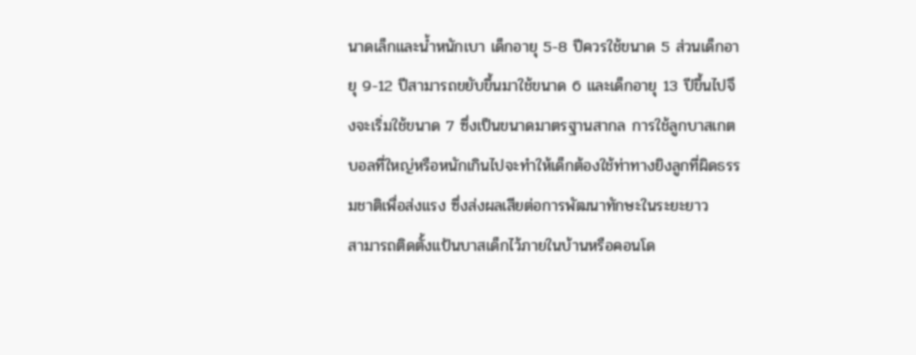นาดเล็กและน้ำหนักเบา เด็กอายุ 5-8 ปีควรใช้ขนาด 5 ส่วนเด็กอายุ 9-12 ปีสามารถขยับขึ้นมาใช้ขนาด 6 และเด็กอายุ 13 ปีขึ้นไปจึงจะเริ่มใช้ขนาด 7 ซึ่งเป็นขนาดมาตรฐานสากล การใช้ลูกบาสเกตบอลที่ใหญ่หรือหนักเกินไปจะทำให้เด็กต้องใช้ท่าทางยิงลูกที่ผิดธรรมชาติเพื่อส่งแรง ซึ่งส่งผลเสียต่อการพัฒนาทักษะในระยะยาว
สามารถติดตั้งแป้นบาสเด็กไว้ภายในบ้านหรือคอนโด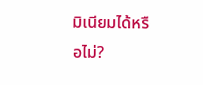มิเนียมได้หรือไม่?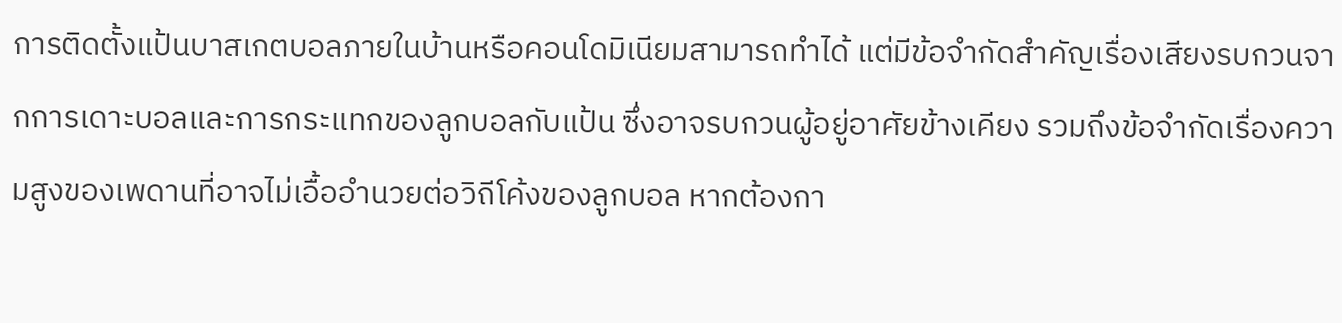การติดตั้งแป้นบาสเกตบอลภายในบ้านหรือคอนโดมิเนียมสามารถทำได้ แต่มีข้อจำกัดสำคัญเรื่องเสียงรบกวนจากการเดาะบอลและการกระแทกของลูกบอลกับแป้น ซึ่งอาจรบกวนผู้อยู่อาศัยข้างเคียง รวมถึงข้อจำกัดเรื่องความสูงของเพดานที่อาจไม่เอื้ออำนวยต่อวิถีโค้งของลูกบอล หากต้องกา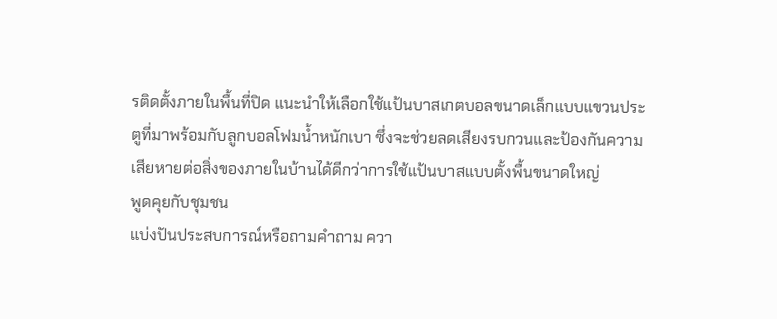รติดตั้งภายในพื้นที่ปิด แนะนำให้เลือกใช้แป้นบาสเกตบอลขนาดเล็กแบบแขวนประตูที่มาพร้อมกับลูกบอลโฟมน้ำหนักเบา ซึ่งจะช่วยลดเสียงรบกวนและป้องกันความเสียหายต่อสิ่งของภายในบ้านได้ดีกว่าการใช้แป้นบาสแบบตั้งพื้นขนาดใหญ่
พูดคุยกับชุมชน
แบ่งปันประสบการณ์หรือถามคำถาม ควา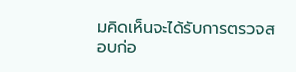มคิดเห็นจะได้รับการตรวจสอบก่อ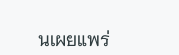นเผยแพร่